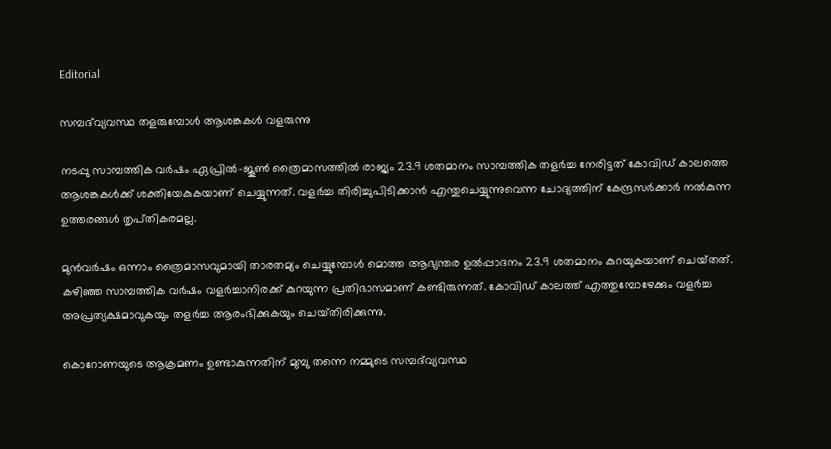Editorial

സമ്പദ്‌വ്യവസ്ഥ തളരുമ്പോള്‍ ആശങ്കകള്‍ വളരുന്നു

നടപ്പു സാമ്പത്തിക വര്‍ഷം ഏപ്രില്‍-ജൂണ്‍ ത്രൈമാസത്തില്‍ രാജ്യം 23.9 ശതമാനം സാമ്പത്തിക തളര്‍ച്ച നേരിട്ടത്‌ കോവിഡ്‌ കാലത്തെ ആശങ്കകള്‍ക്ക്‌ ശക്തിയേകുകയാണ്‌ ചെയ്യുന്നത്‌. വളര്‍ച്ച തിരിച്ചുപിടിക്കാന്‍ എന്തുചെയ്യുന്നുവെന്ന ചോദ്യത്തിന്‌ കേന്ദ്രസര്‍ക്കാര്‍ നല്‍കുന്ന ഉത്തരങ്ങള്‍ തൃപ്‌തികരമല്ല.

മുന്‍വര്‍ഷം ഒന്നാം ത്രൈമാസവുമായി താരതമ്യം ചെയ്യുമ്പോള്‍ മൊത്ത ആഭ്യന്തര ഉല്‍പ്പാദനം 23.9 ശതമാനം കുറയുകയാണ്‌ ചെയ്‌തത്‌. കഴിഞ്ഞ സാമ്പത്തിക വര്‍ഷം വളര്‍ച്ചാനിരക്ക്‌ കുറയുന്ന പ്രതിഭാസമാണ്‌ കണ്ടിരുന്നത്‌. കോവിഡ്‌ കാലത്ത്‌ എത്തുമ്പോഴേക്കും വളര്‍ച്ച അപ്രത്യക്ഷമാവുകയും തളര്‍ച്ച ആരംഭിക്കുകയും ചെയ്‌തിരിക്കുന്നു.

കൊറോണയുടെ ആക്രമണം ഉണ്ടാകുന്നതിന്‌ മുമ്പു തന്നെ നമ്മുടെ സമ്പദ്‌വ്യവസ്ഥ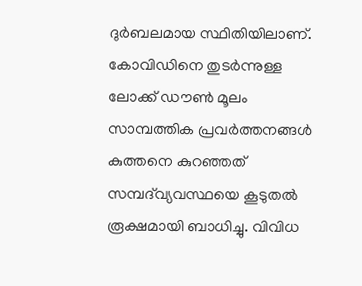ദുര്‍ബലമായ സ്ഥിതിയിലാണ്‌. കോവിഡിനെ തുടര്‍ന്നുള്ള ലോക്ക്‌ ഡൗണ്‍ മൂലം സാമ്പത്തിക പ്രവര്‍ത്തനങ്ങള്‍ കുത്തനെ കുറഞ്ഞത്‌ സമ്പദ്‌വ്യവസ്ഥയെ കൂടുതല്‍ രൂക്ഷമായി ബാധിച്ചു. വിവിധ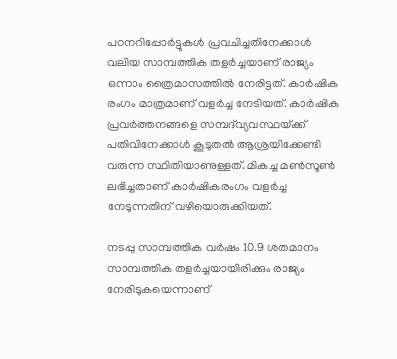പഠനറിപ്പോര്‍ട്ടുകള്‍ പ്രവചിച്ചതിനേക്കാള്‍ വലിയ സാമ്പത്തിക തളര്‍ച്ചയാണ്‌ രാജ്യം ഒന്നാം ത്രൈമാസത്തില്‍ നേരിട്ടത്‌. കാര്‍ഷിക രംഗം മാത്രമാണ്‌ വളര്‍ച്ച നേടിയത്‌. കാര്‍ഷിക പ്രവര്‍ത്തനങ്ങളെ സമ്പദ്‌വ്യവസ്ഥയ്‌ക്ക്‌ പതിവിനേക്കാള്‍ കൂടുതല്‍ ആശ്രയിക്കേണ്ടി വരുന്ന സ്ഥിതിയാണുള്ളത്‌. മികച്ച മണ്‍സൂണ്‍ ലഭിച്ചതാണ്‌ കാര്‍ഷികരംഗം വളര്‍ച്ച നേടുന്നതിന്‌ വഴിയൊരുക്കിയത്‌.

നടപ്പു സാമ്പത്തിക വര്‍ഷം 10.9 ശതമാനം സാമ്പത്തിക തളര്‍ച്ചയായിരിക്കും രാജ്യം നേരിടുകയെന്നാണ്‌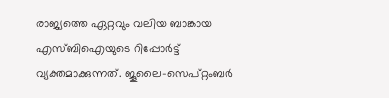രാജ്യത്തെ ഏറ്റവും വലിയ ബാങ്കായ എസ്‌ബിഐയുടെ റിപ്പോര്‍ട്ട്‌ വ്യക്തമാക്കുന്നത്‌. ജൂലൈ-സെപ്‌റ്റംബര്‍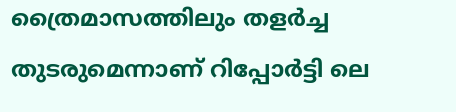ത്രൈമാസത്തിലും തളര്‍ച്ച തുടരുമെന്നാണ്‌ റിപ്പോര്‍ട്ടി ലെ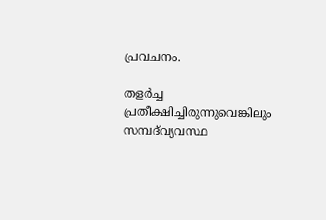പ്രവചനം.

തളര്‍ച്ച പ്രതീക്ഷിച്ചിരുന്നുവെങ്കിലും സമ്പദ്‌വ്യവസ്ഥ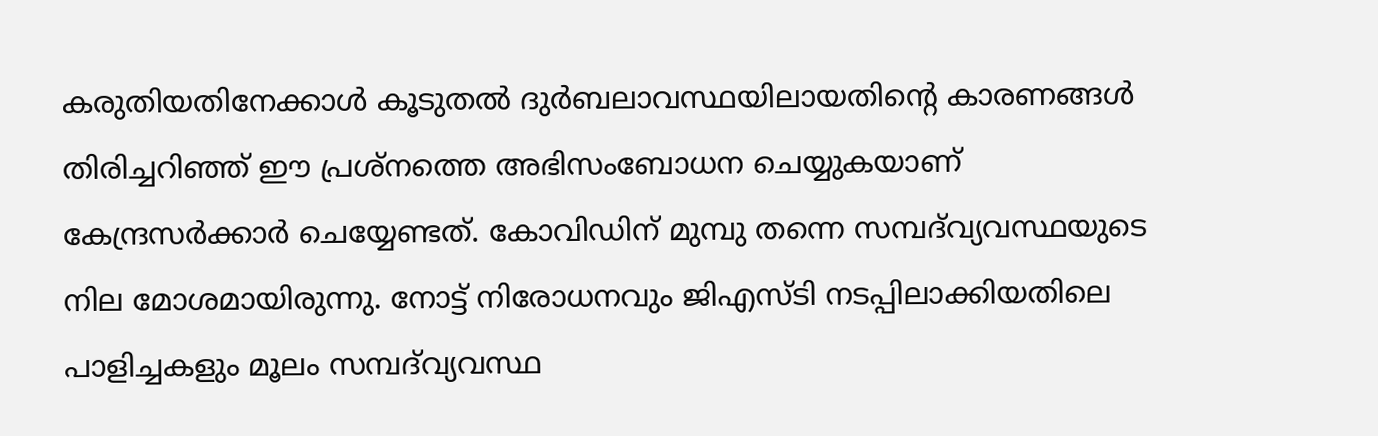കരുതിയതിനേക്കാള്‍ കൂടുതല്‍ ദുര്‍ബലാവസ്ഥയിലായതിന്റെ കാരണങ്ങള്‍ തിരിച്ചറിഞ്ഞ്‌ ഈ പ്രശ്‌നത്തെ അഭിസംബോധന ചെയ്യുകയാണ്‌ കേന്ദ്രസര്‍ക്കാര്‍ ചെയ്യേണ്ടത്‌. കോവിഡിന്‌ മുമ്പു തന്നെ സമ്പദ്‌വ്യവസ്ഥയുടെ നില മോശമായിരുന്നു. നോട്ട്‌ നിരോധനവും ജിഎസ്‌ടി നടപ്പിലാക്കിയതിലെ പാളിച്ചകളും മൂലം സമ്പദ്‌വ്യവസ്ഥ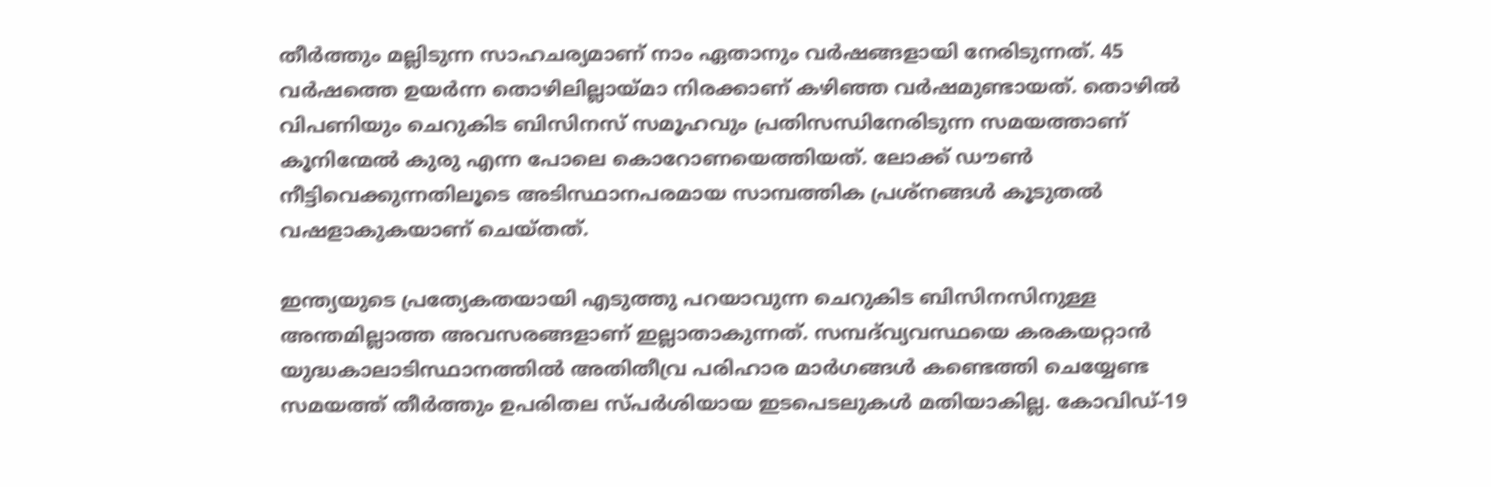തീര്‍ത്തും മല്ലിടുന്ന സാഹചര്യമാണ്‌ നാം ഏതാനും വര്‍ഷങ്ങളായി നേരിടുന്നത്‌. 45 വര്‍ഷത്തെ ഉയര്‍ന്ന തൊഴിലില്ലായ്‌മാ നിരക്കാണ്‌ കഴിഞ്ഞ വര്‍ഷമുണ്ടായത്‌. തൊഴില്‍ വിപണിയും ചെറുകിട ബിസിനസ്‌ സമൂഹവും പ്രതിസന്ധിനേരിടുന്ന സമയത്താണ്‌ കൂനിന്മേല്‍ കുരു എന്ന പോലെ കൊറോണയെത്തിയത്‌. ലോക്ക്‌ ഡൗണ്‍ നീട്ടിവെക്കുന്നതിലൂടെ അടിസ്ഥാനപരമായ സാമ്പത്തിക പ്രശ്‌നങ്ങള്‍ കൂടുതല്‍ വഷളാകുകയാണ്‌ ചെയ്‌തത്‌.

ഇന്ത്യയുടെ പ്രത്യേകതയായി എടുത്തു പറയാവുന്ന ചെറുകിട ബിസിനസിനുള്ള അന്തമില്ലാത്ത അവസരങ്ങളാണ്‌ ഇല്ലാതാകുന്നത്‌. സമ്പദ്‌വ്യവസ്ഥയെ കരകയറ്റാന്‍ യുദ്ധകാലാടിസ്ഥാനത്തില്‍ അതിതീവ്ര പരിഹാര മാര്‍ഗങ്ങള്‍ കണ്ടെത്തി ചെയ്യേണ്ട സമയത്ത്‌ തീര്‍ത്തും ഉപരിതല സ്‌പര്‍ശിയായ ഇടപെടലുകള്‍ മതിയാകില്ല. കോവിഡ്‌-19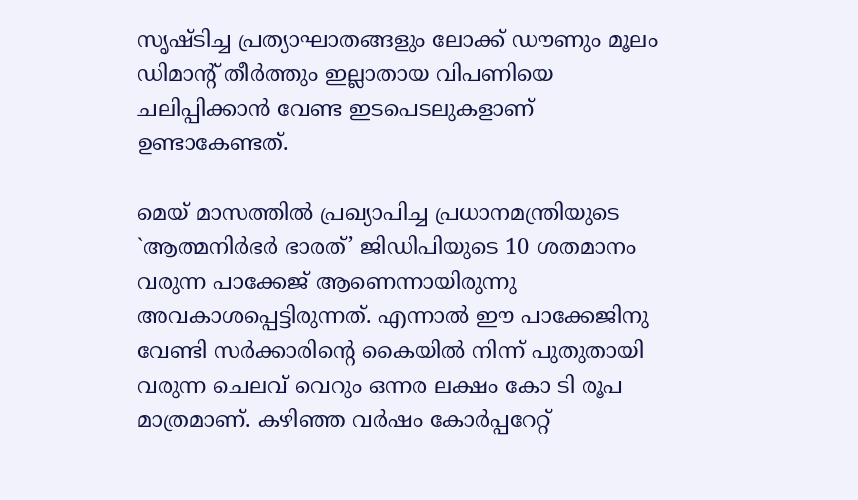സൃഷ്‌ടിച്ച പ്രത്യാഘാതങ്ങളും ലോക്ക്‌ ഡൗണും മൂലം ഡിമാന്റ്‌ തീര്‍ത്തും ഇല്ലാതായ വിപണിയെ ചലിപ്പിക്കാന്‍ വേണ്ട ഇടപെടലുകളാണ്‌ ഉണ്ടാകേണ്ടത്‌.

മെയ്‌ മാസത്തില്‍ പ്രഖ്യാപിച്ച പ്രധാനമന്ത്രിയുടെ `ആത്മനിര്‍ഭര്‍ ഭാരത്‌’ ജിഡിപിയുടെ 10 ശതമാനം വരുന്ന പാക്കേജ്‌ ആണെന്നായിരുന്നു അവകാശപ്പെട്ടിരുന്നത്‌. എന്നാല്‍ ഈ പാക്കേജിനു വേണ്ടി സര്‍ക്കാരിന്റെ കൈയില്‍ നിന്ന്‌ പുതുതായി വരുന്ന ചെലവ്‌ വെറും ഒന്നര ലക്ഷം കോ ടി രൂപ മാത്രമാണ്‌. കഴിഞ്ഞ വര്‍ഷം കോര്‍പ്പറേറ്റ്‌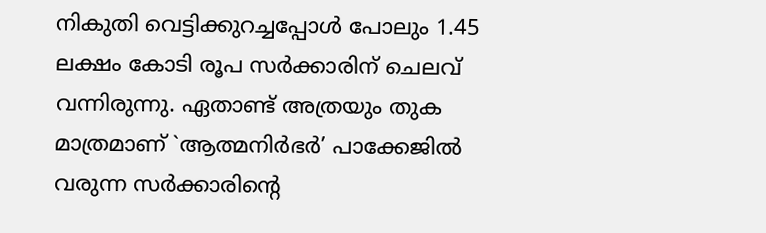നികുതി വെട്ടിക്കുറച്ചപ്പോള്‍ പോലും 1.45 ലക്ഷം കോടി രൂപ സര്‍ക്കാരിന്‌ ചെലവ്‌ വന്നിരുന്നു. ഏതാണ്ട്‌ അത്രയും തുക മാത്രമാണ്‌ `ആത്മനിര്‍ഭര്‍’ പാക്കേജില്‍ വരുന്ന സര്‍ക്കാരിന്റെ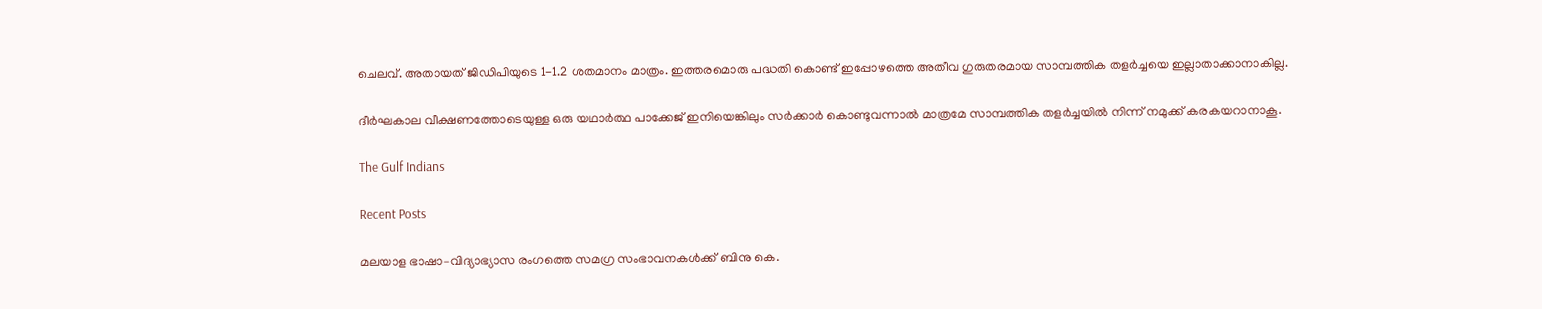ചെലവ്‌. അതായത്‌ ജിഡിപിയുടെ 1-1.2 ശതമാനം മാത്രം. ഇത്തരമൊരു പദ്ധതി കൊണ്ട്‌ ഇപ്പോഴത്തെ അതീവ ഗുരുതരമായ സാമ്പത്തിക തളര്‍ച്ചയെ ഇല്ലാതാക്കാനാകില്ല.

ദീര്‍ഘകാല വീക്ഷണത്തോടെയുള്ള ഒരു യഥാര്‍ത്ഥ പാക്കേജ്‌ ഇനിയെങ്കിലും സര്‍ക്കാര്‍ കൊണ്ടുവന്നാല്‍ മാത്രമേ സാമ്പത്തിക തളര്‍ച്ചയില്‍ നിന്ന്‌ നമുക്ക്‌ കരകയറാനാകൂ.

The Gulf Indians

Recent Posts

മലയാള ഭാഷാ–വിദ്യാഭ്യാസ രംഗത്തെ സമഗ്ര സംഭാവനകൾക്ക് ബിനു കെ.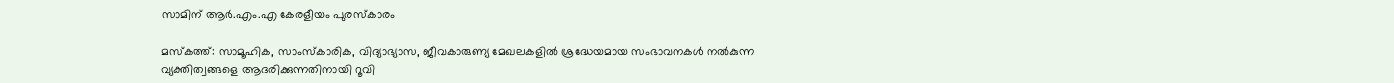സാമിന് ആർ.എം.എ കേരളീയം പുരസ്‌കാരം

മസ്കത്ത്: സാമൂഹിക, സാംസ്‌കാരിക, വിദ്യാഭ്യാസ, ജീവകാരുണ്യ മേഖലകളിൽ ശ്രദ്ധേയമായ സംഭാവനകൾ നൽകുന്ന വ്യക്തിത്വങ്ങളെ ആദരിക്കുന്നതിനായി റൂവി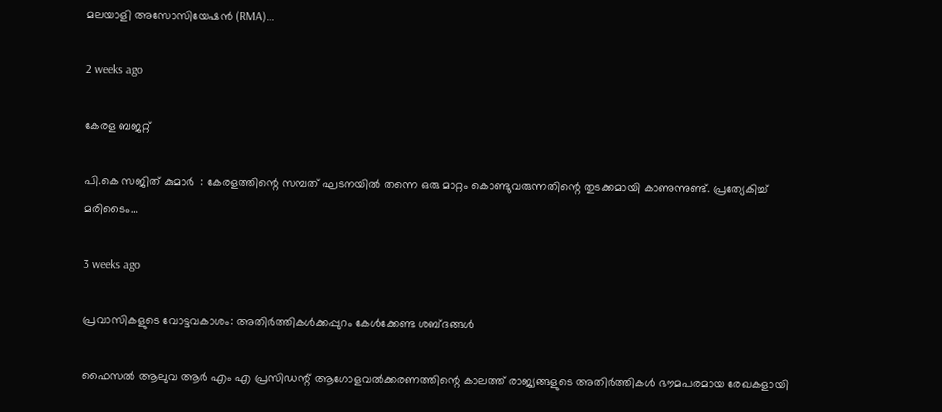മലയാളി അസോസിയേഷൻ (RMA)…

2 weeks ago

കേരള ബജറ്റ്

പി.കെ സജിത് കുമാര്‍  : കേരളത്തിന്റെ സമ്പത് ഘടനയിൽ തന്നെ ഒരു മാറ്റം കൊണ്ടുവരുന്നതിന്റെ തുടക്കമായി കാണുന്നുണ്ട്. പ്രത്യേകിച്ച് മരിടൈം…

3 weeks ago

പ്രവാസികളുടെ വോട്ടവകാശം: അതിർത്തികൾക്കപ്പുറം കേൾക്കേണ്ട ശബ്ദങ്ങൾ

ഫൈസൽ ആലുവ ആർ എം എ പ്രസിഡന്റ് ആഗോളവൽക്കരണത്തിന്റെ കാലത്ത് രാജ്യങ്ങളുടെ അതിർത്തികൾ ഭൗമപരമായ രേഖകളായി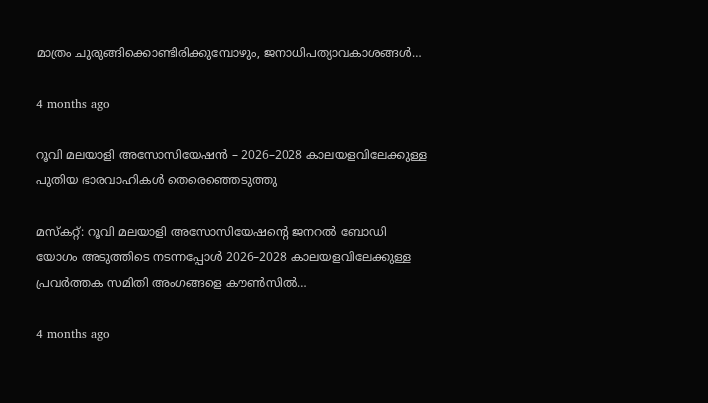മാത്രം ചുരുങ്ങിക്കൊണ്ടിരിക്കുമ്പോഴും, ജനാധിപത്യാവകാശങ്ങൾ…

4 months ago

റൂവി മലയാളി അസോസിയേഷൻ – 2026–2028 കാലയളവിലേക്കുള്ള പുതിയ ഭാരവാഹികൾ തെരെഞ്ഞെടുത്തു

മസ്കറ്റ്: റൂവി മലയാളി അസോസിയേഷന്റെ ജനറൽ ബോഡി യോഗം അടുത്തിടെ നടന്നപ്പോൾ 2026–2028 കാലയളവിലേക്കുള്ള പ്രവർത്തക സമിതി അംഗങ്ങളെ കൗൺസിൽ…

4 months ago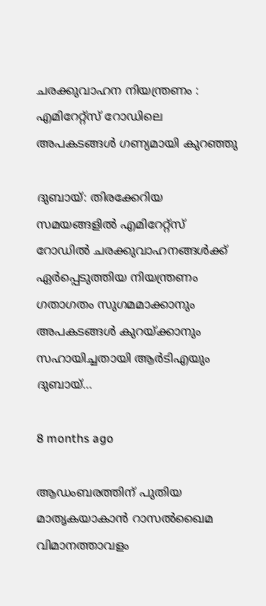ചരക്കുവാഹന നിയന്ത്രണം : എമിറേറ്റ്സ് റോഡിലെ അപകടങ്ങൾ ഗണ്യമായി കുറഞ്ഞു

ദുബായ്: തിരക്കേറിയ സമയങ്ങളിൽ എമിറേറ്റ്സ് റോഡിൽ ചരക്കുവാഹനങ്ങൾക്ക് ഏർപ്പെടുത്തിയ നിയന്ത്രണം ഗതാഗതം സുഗമമാക്കാനും അപകടങ്ങൾ കുറയ്ക്കാനും സഹായിച്ചതായി ആർടിഎയും ദുബായ്…

8 months ago

ആഡംബരത്തിന് പുതിയ മാതൃകയാകാൻ റാസൽഖൈമ വിമാനത്താവളം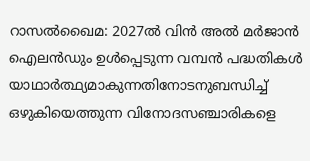റാസൽഖൈമ: 2027ൽ വിൻ അൽ മർജാൻ ഐലൻഡും ഉൾപ്പെടുന്ന വമ്പൻ പദ്ധതികൾ യാഥാർത്ഥ്യമാകുന്നതിനോടനുബന്ധിച്ച് ഒഴുകിയെത്തുന്ന വിനോദസഞ്ചാരികളെ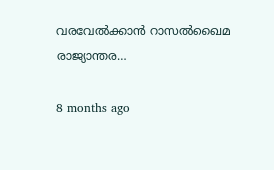വരവേൽക്കാൻ റാസൽഖൈമ രാജ്യാന്തര…

8 months ago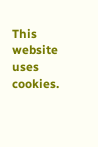This website uses cookies.